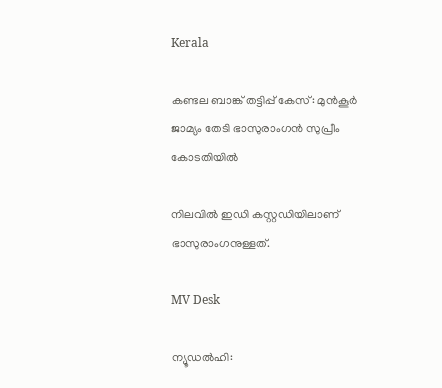Kerala

കണ്ടല ബാങ്ക് തട്ടിപ്പ് കേസ്: മുൻകൂർ ജാമ്യം തേടി ഭാസുരാംഗന്‍ സുപ്രീം കോടതിയിൽ

നിലവിൽ ഇഡി കസ്റ്റഡിയിലാണ് ഭാസുരാംഗനുള്ളത്.

MV Desk

ന്യൂഡൽഹി: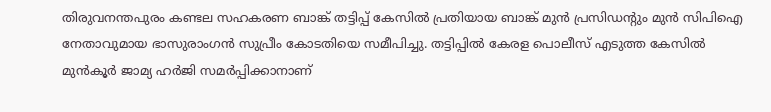തിരുവനന്തപുരം കണ്ടല സഹകരണ ബാങ്ക് തട്ടിപ്പ് കേസില്‍ പ്രതിയായ ബാങ്ക് മുന്‍ പ്രസിഡന്‍റും മുന്‍ സിപിഐ നേതാവുമായ ഭാസുരാംഗന്‍ സുപ്രീം കോടതിയെ സമീപിച്ചു. തട്ടിപ്പിൽ കേരള പൊലീസ് എടുത്ത കേസിൽ മുൻകൂർ ജാമ്യ ഹർജി സമർപ്പിക്കാനാണ്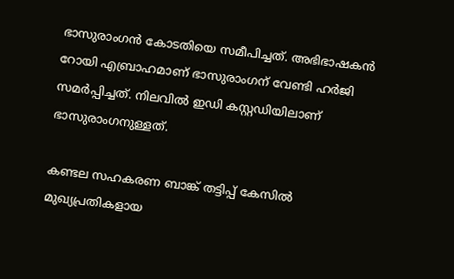ഭാസുരാംഗന്‍ കോടതിയെ സമീപിച്ചത്. അഭിഭാഷകൻ റോയി എബ്രാഹമാണ് ഭാസുരാംഗന് വേണ്ടി ഹർജി സമർപ്പിച്ചത്. നിലവിൽ ഇഡി കസ്റ്റഡിയിലാണ് ഭാസുരാംഗനുള്ളത്.

കണ്ടല സഹകരണ ബാങ്ക് തട്ടിപ്പ് കേസിൽ മുഖ്യപ്രതികളായ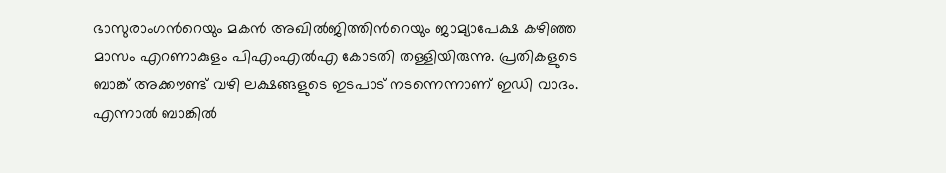ഭാസുരാംഗന്‍റെയും മകൻ അഖിൽജിത്തിന്‍റെയും ജാമ്യാപേക്ഷ കഴിഞ്ഞ മാസം എറണാകുളം പിഎംഎൽഎ കോടതി തള്ളിയിരുന്നു. പ്രതികളുടെ ബാങ്ക് അക്കൗണ്ട് വഴി ലക്ഷങ്ങളുടെ ഇടപാട് നടന്നെന്നാണ് ഇഡി വാദം. എന്നാൽ ബാങ്കിൽ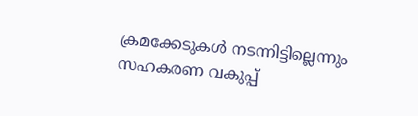ക്രമക്കേടുകൾ നടന്നിട്ടില്ലെന്നും സഹകരണ വകുപ്പ്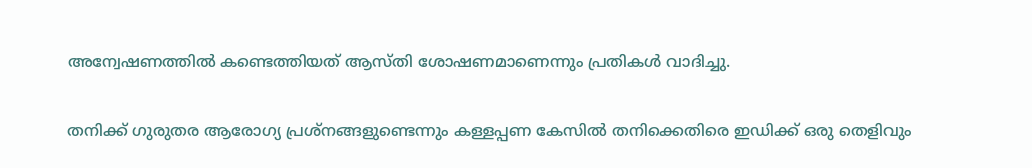അന്വേഷണത്തിൽ കണ്ടെത്തിയത് ആസ്തി ശോഷണമാണെന്നും പ്രതികൾ വാദിച്ചു.

തനിക്ക് ഗുരുതര ആരോഗ്യ പ്രശ്നങ്ങളുണ്ടെന്നും കള്ളപ്പണ കേസിൽ തനിക്കെതിരെ ഇഡിക്ക് ഒരു തെളിവും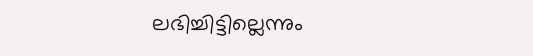ലഭിച്ചിട്ടില്ലെന്നും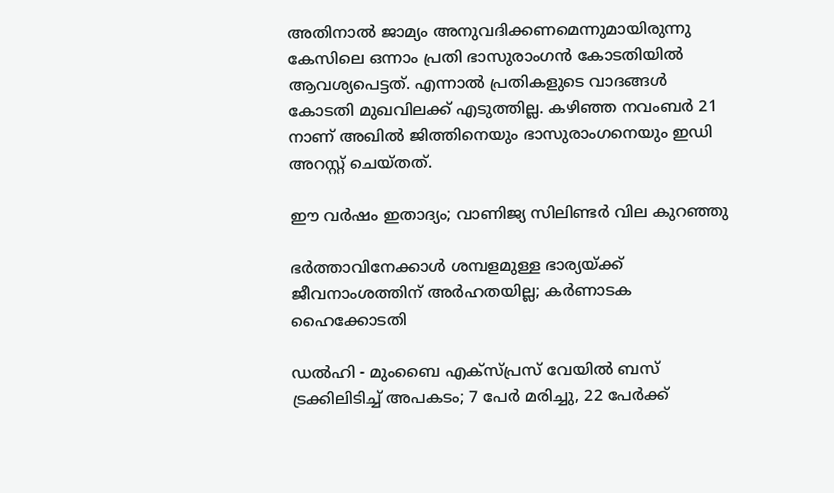അതിനാൽ ജാമ്യം അനുവദിക്കണമെന്നുമായിരുന്നു കേസിലെ ഒന്നാം പ്രതി ഭാസുരാംഗൻ കോടതിയില്‍ ആവശ്യപെട്ടത്. എന്നാൽ പ്രതികളുടെ വാദങ്ങൾ കോടതി മുഖവിലക്ക് എടുത്തില്ല. കഴിഞ്ഞ നവംബർ 21 നാണ് അഖിൽ ജിത്തിനെയും ഭാസുരാംഗനെയും ഇഡി അറസ്റ്റ് ചെയ്തത്.

ഈ വർഷം ഇതാദ്യം; വാണിജ്യ സിലിണ്ടർ വില കുറഞ്ഞു

ഭർത്താവിനേക്കാൾ ശമ്പളമുള്ള ഭാര്യയ്ക്ക് ജീവനാംശത്തിന് അർഹതയില്ല; കർണാടക ഹൈക്കോടതി

ഡൽഹി - മുംബൈ എക്സ്പ്രസ് വേയിൽ ബസ് ട്രക്കിലിടിച്ച് അപകടം; 7 പേർ മരിച്ചു, 22 പേർക്ക്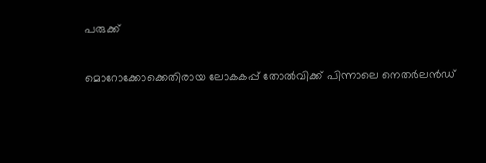പരുക്ക്

മൊറോക്കോക്കെതിരായ ലോകകപ്പ് തോൽവിക്ക് പിന്നാലെ നെതർലൻഡ്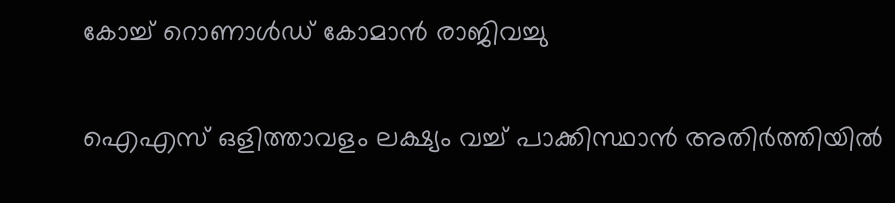കോച്ച് റൊണാൾഡ് കോമാൻ രാജിവച്ചു

ഐഎസ് ഒളിത്താവളം ലക്ഷ‍്യം വച്ച് പാക്കിസ്ഥാൻ അതിർത്തിയിൽ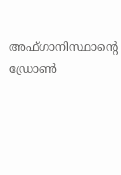അഫ്ഗാനിസ്ഥാന്‍റെ ഡ്രോൺ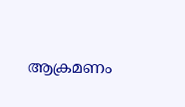ആക്രമണം